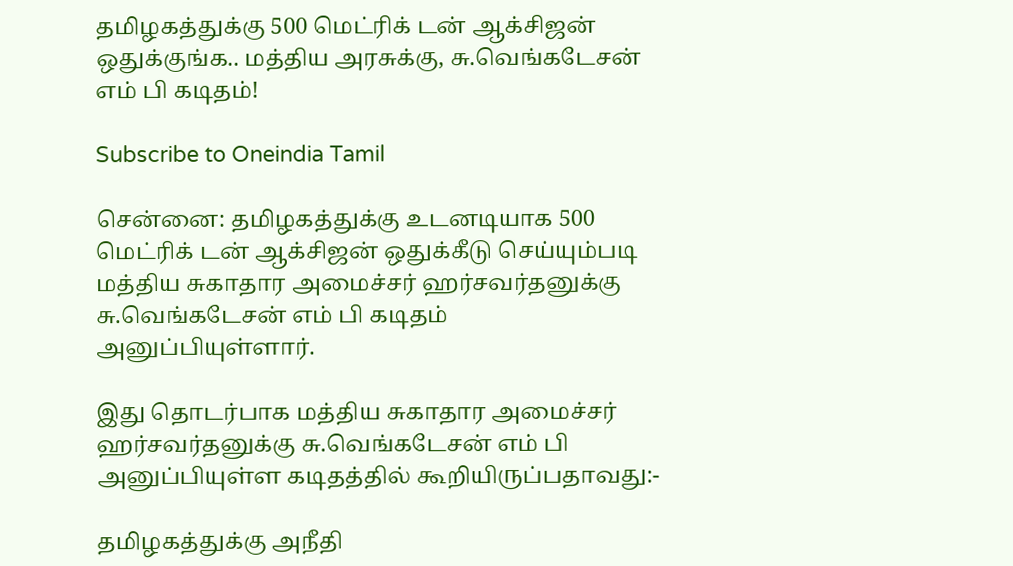தமிழகத்துக்கு 500 மெட்ரிக் டன் ஆக்சிஜன் ஒதுக்குங்க.. மத்திய அரசுக்கு, சு.வெங்கடேசன் எம் பி கடிதம்!

Subscribe to Oneindia Tamil

சென்னை: தமிழகத்துக்கு உடனடியாக 500 மெட்ரிக் டன் ஆக்சிஜன் ஒதுக்கீடு செய்யும்படி மத்திய சுகாதார அமைச்சர் ஹர்சவர்தனுக்கு சு.வெங்கடேசன் எம் பி கடிதம் அனுப்பியுள்ளார்.

இது தொடர்பாக மத்திய சுகாதார அமைச்சர் ஹர்சவர்தனுக்கு சு.வெங்கடேசன் எம் பி அனுப்பியுள்ள கடிதத்தில் கூறியிருப்பதாவது:-

தமிழகத்துக்கு அநீதி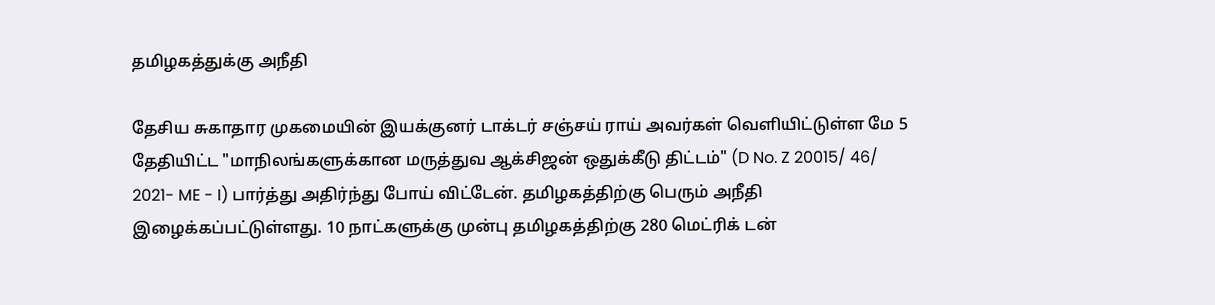தமிழகத்துக்கு அநீதி

தேசிய சுகாதார முகமையின் இயக்குனர் டாக்டர் சஞ்சய் ராய் அவர்கள் வெளியிட்டுள்ள மே 5 தேதியிட்ட "மாநிலங்களுக்கான மருத்துவ ஆக்சிஜன் ஒதுக்கீடு திட்டம்" (D No. Z 20015/ 46/ 2021- ME - I) பார்த்து அதிர்ந்து போய் விட்டேன். தமிழகத்திற்கு பெரும் அநீதி இழைக்கப்பட்டுள்ளது. 10 நாட்களுக்கு முன்பு தமிழகத்திற்கு 280 மெட்ரிக் டன்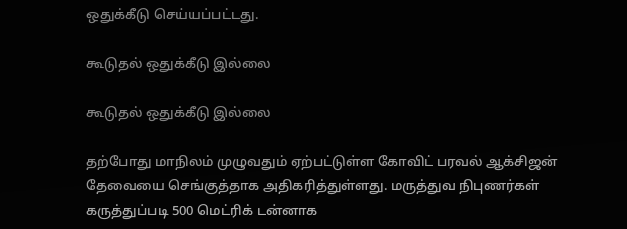ஒதுக்கீடு செய்யப்பட்டது.

கூடுதல் ஒதுக்கீடு இல்லை

கூடுதல் ஒதுக்கீடு இல்லை

தற்போது மாநிலம் முழுவதும் ஏற்பட்டுள்ள கோவிட் பரவல் ஆக்சிஜன் தேவையை செங்குத்தாக அதிகரித்துள்ளது. மருத்துவ நிபுணர்கள் கருத்துப்படி 500 மெட்ரிக் டன்னாக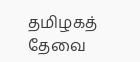தமிழகத் தேவை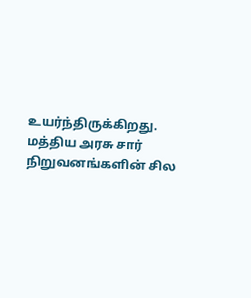உயர்ந்திருக்கிறது. மத்திய அரசு சார் நிறுவனங்களின் சில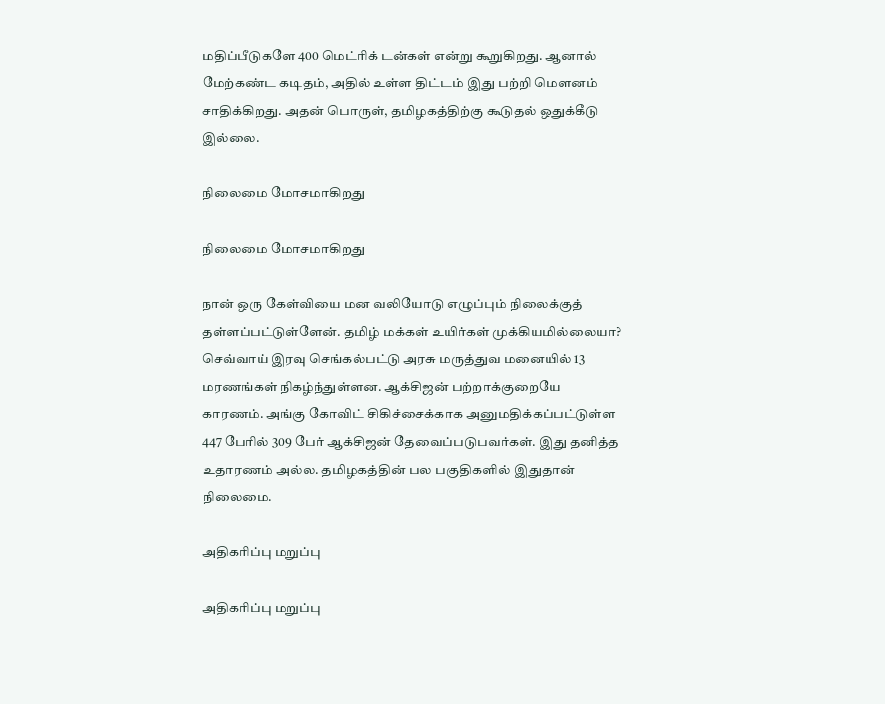மதிப்பீடுகளே 400 மெட்ரிக் டன்கள் என்று கூறுகிறது. ஆனால் மேற்கண்ட கடிதம், அதில் உள்ள திட்டம் இது பற்றி மௌனம் சாதிக்கிறது. அதன் பொருள், தமிழகத்திற்கு கூடுதல் ஒதுக்கீடு இல்லை.

நிலைமை மோசமாகிறது

நிலைமை மோசமாகிறது

நான் ஒரு கேள்வியை மன வலியோடு எழுப்பும் நிலைக்குத் தள்ளப்பட்டுள்ளேன். தமிழ் மக்கள் உயிர்கள் முக்கியமில்லையா? செவ்வாய் இரவு செங்கல்பட்டு அரசு மருத்துவ மனையில் 13 மரணங்கள் நிகழ்ந்துள்ளன. ஆக்சிஜன் பற்றாக்குறையே காரணம். அங்கு கோவிட் சிகிச்சைக்காக அனுமதிக்கப்பட்டுள்ள 447 பேரில் 309 பேர் ஆக்சிஜன் தேவைப்படுபவர்கள். இது தனித்த உதாரணம் அல்ல. தமிழகத்தின் பல பகுதிகளில் இதுதான் நிலைமை.

அதிகரிப்பு மறுப்பு

அதிகரிப்பு மறுப்பு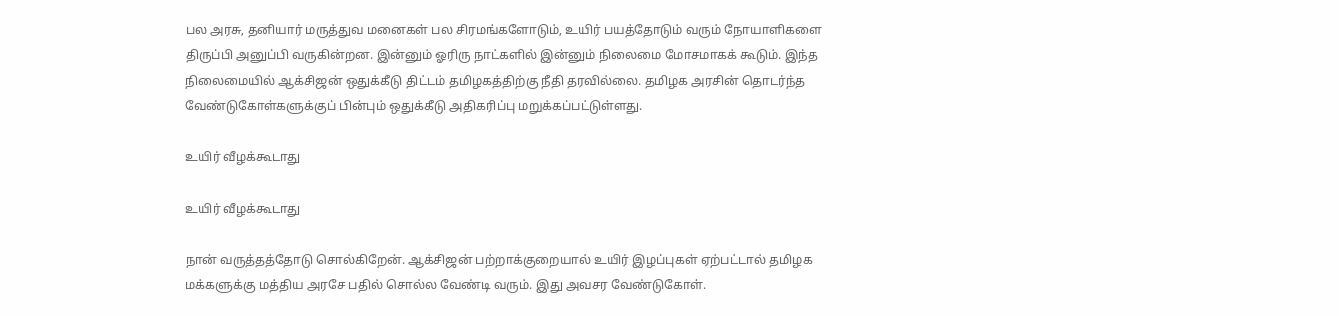பல அரசு, தனியார் மருத்துவ மனைகள் பல சிரமங்களோடும், உயிர் பயத்தோடும் வரும் நோயாளிகளை திருப்பி அனுப்பி வருகின்றன. இன்னும் ஓரிரு நாட்களில் இன்னும் நிலைமை மோசமாகக் கூடும். இந்த நிலைமையில் ஆக்சிஜன் ஒதுக்கீடு திட்டம் தமிழகத்திற்கு நீதி தரவில்லை. தமிழக அரசின் தொடர்ந்த வேண்டுகோள்களுக்குப் பின்பும் ஒதுக்கீடு அதிகரிப்பு மறுக்கப்பட்டுள்ளது.

உயிர் வீழக்கூடாது

உயிர் வீழக்கூடாது

நான் வருத்தத்தோடு சொல்கிறேன். ஆக்சிஜன் பற்றாக்குறையால் உயிர் இழப்புகள் ஏற்பட்டால் தமிழக மக்களுக்கு மத்திய அரசே பதில் சொல்ல வேண்டி வரும். இது அவசர வேண்டுகோள்.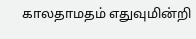காலதாமதம் எதுவுமின்றி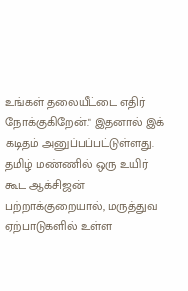உங்கள் தலையீட்டை எதிர் நோக்குகிறேன்." இதனால் இக் கடிதம் அனுப்பப்பட்டுள்ளது. தமிழ் மண்ணில் ஒரு உயிர் கூட ஆக்சிஜன் பற்றாக்குறையால், மருத்துவ ஏற்பாடுகளில் உள்ள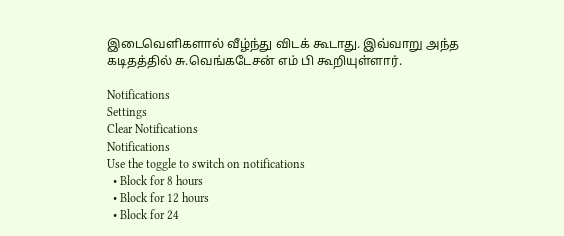இடைவெளிகளால் வீழ்ந்து விடக் கூடாது. இவ்வாறு அந்த கடிதத்தில் சு.வெங்கடேசன் எம் பி கூறியுள்ளார்.

Notifications
Settings
Clear Notifications
Notifications
Use the toggle to switch on notifications
  • Block for 8 hours
  • Block for 12 hours
  • Block for 24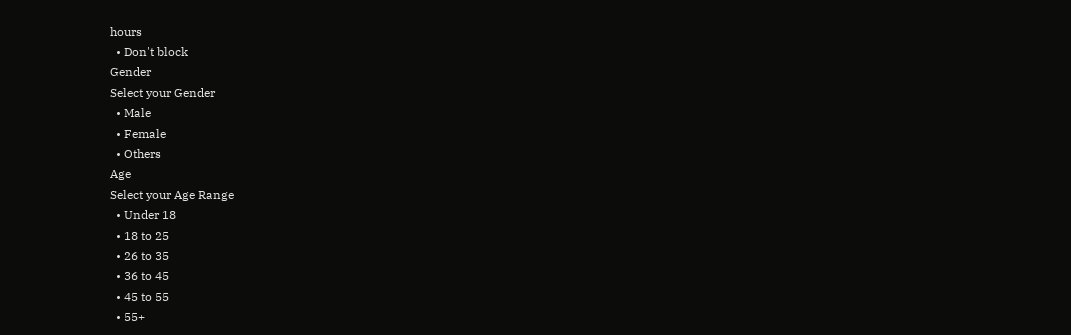hours
  • Don't block
Gender
Select your Gender
  • Male
  • Female
  • Others
Age
Select your Age Range
  • Under 18
  • 18 to 25
  • 26 to 35
  • 36 to 45
  • 45 to 55
  • 55+